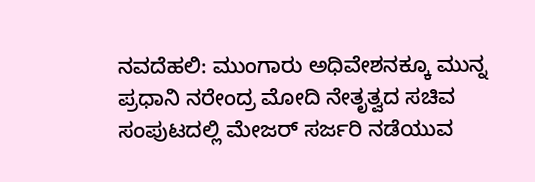ನವದೆಹಲಿ: ಮುಂಗಾರು ಅಧಿವೇಶನಕ್ಕೂ ಮುನ್ನ ಪ್ರಧಾನಿ ನರೇಂದ್ರ ಮೋದಿ ನೇತೃತ್ವದ ಸಚಿವ ಸಂಪುಟದಲ್ಲಿ ಮೇಜರ್ ಸರ್ಜರಿ ನಡೆಯುವ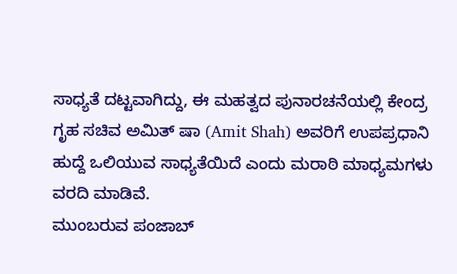ಸಾಧ್ಯತೆ ದಟ್ಟವಾಗಿದ್ದು, ಈ ಮಹತ್ವದ ಪುನಾರಚನೆಯಲ್ಲಿ ಕೇಂದ್ರ ಗೃಹ ಸಚಿವ ಅಮಿತ್ ಷಾ (Amit Shah) ಅವರಿಗೆ ಉಪಪ್ರಧಾನಿ ಹುದ್ದೆ ಒಲಿಯುವ ಸಾಧ್ಯತೆಯಿದೆ ಎಂದು ಮರಾಠಿ ಮಾಧ್ಯಮಗಳು ವರದಿ ಮಾಡಿವೆ.
ಮುಂಬರುವ ಪಂಜಾಬ್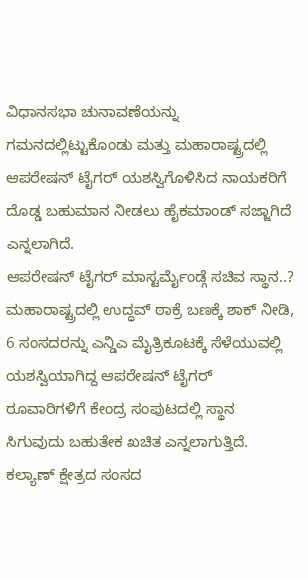ವಿಧಾನಸಭಾ ಚುನಾವಣೆಯನ್ನು ಗಮನದಲ್ಲಿಟ್ಟುಕೊಂಡು ಮತ್ತು ಮಹಾರಾಷ್ಟ್ರದಲ್ಲಿ ಆಪರೇಷನ್ ಟೈಗರ್ ಯಶಸ್ವಿಗೊಳಿಸಿದ ನಾಯಕರಿಗೆ ದೊಡ್ಡ ಬಹುಮಾನ ನೀಡಲು ಹೈಕಮಾಂಡ್ ಸಜ್ಜಾಗಿದೆ ಎನ್ನಲಾಗಿದೆ.
ಆಪರೇಷನ್ ಟೈಗರ್ ಮಾಸ್ಟರ್ಮೈಂಡ್ಗೆ ಸಚಿವ ಸ್ಥಾನ..?
ಮಹಾರಾಷ್ಟ್ರದಲ್ಲಿ ಉದ್ಧವ್ ಠಾಕ್ರೆ ಬಣಕ್ಕೆ ಶಾಕ್ ನೀಡಿ, 6 ಸಂಸದರನ್ನು ಎನ್ಡಿಎ ಮೈತ್ರಿಕೂಟಕ್ಕೆ ಸೆಳೆಯುವಲ್ಲಿ ಯಶಸ್ವಿಯಾಗಿದ್ದ ಆಪರೇಷನ್ ಟೈಗರ್ ರೂವಾರಿಗಳಿಗೆ ಕೇಂದ್ರ ಸಂಪುಟದಲ್ಲಿ ಸ್ಥಾನ ಸಿಗುವುದು ಬಹುತೇಕ ಖಚಿತ ಎನ್ನಲಾಗುತ್ತಿದೆ. ಕಲ್ಯಾಣ್ ಕ್ಷೇತ್ರದ ಸಂಸದ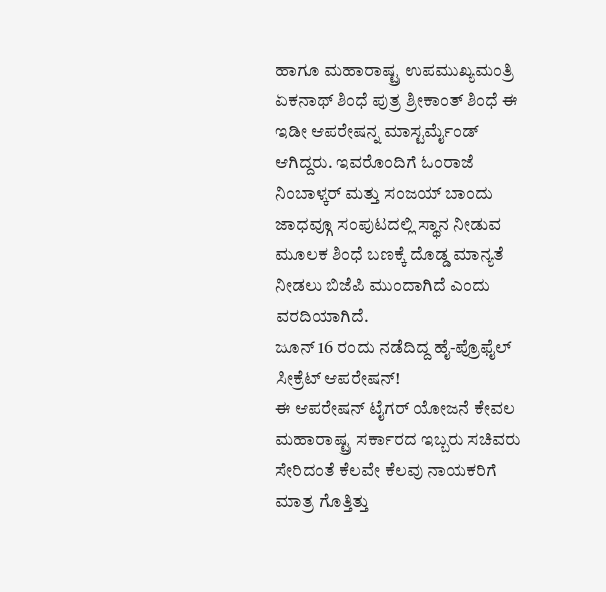ಹಾಗೂ ಮಹಾರಾಷ್ಟ್ರ ಉಪಮುಖ್ಯಮಂತ್ರಿ ಏಕನಾಥ್ ಶಿಂಧೆ ಪುತ್ರ ಶ್ರೀಕಾಂತ್ ಶಿಂಧೆ ಈ ಇಡೀ ಆಪರೇಷನ್ನ ಮಾಸ್ಟರ್ಮೈಂಡ್ ಆಗಿದ್ದರು. ಇವರೊಂದಿಗೆ ಓಂರಾಜೆ ನಿಂಬಾಳ್ಕರ್ ಮತ್ತು ಸಂಜಯ್ ಬಾಂದು ಜಾಧವ್ಗೂ ಸಂಪುಟದಲ್ಲಿ ಸ್ಥಾನ ನೀಡುವ ಮೂಲಕ ಶಿಂಧೆ ಬಣಕ್ಕೆ ದೊಡ್ಡ ಮಾನ್ಯತೆ ನೀಡಲು ಬಿಜೆಪಿ ಮುಂದಾಗಿದೆ ಎಂದು ವರದಿಯಾಗಿದೆ.
ಜೂನ್ 16 ರಂದು ನಡೆದಿದ್ದ ಹೈ-ಪ್ರೊಫೈಲ್ ಸೀಕ್ರೆಟ್ ಆಪರೇಷನ್!
ಈ ಆಪರೇಷನ್ ಟೈಗರ್ ಯೋಜನೆ ಕೇವಲ ಮಹಾರಾಷ್ಟ್ರ ಸರ್ಕಾರದ ಇಬ್ಬರು ಸಚಿವರು ಸೇರಿದಂತೆ ಕೆಲವೇ ಕೆಲವು ನಾಯಕರಿಗೆ ಮಾತ್ರ ಗೊತ್ತಿತ್ತು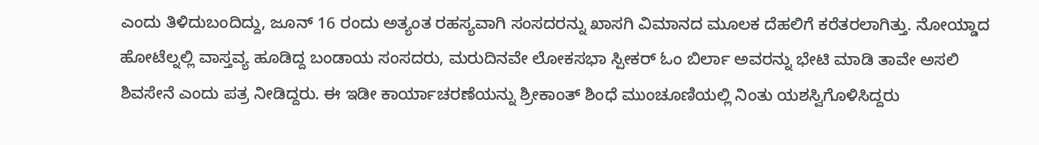ಎಂದು ತಿಳಿದುಬಂದಿದ್ದು, ಜೂನ್ 16 ರಂದು ಅತ್ಯಂತ ರಹಸ್ಯವಾಗಿ ಸಂಸದರನ್ನು ಖಾಸಗಿ ವಿಮಾನದ ಮೂಲಕ ದೆಹಲಿಗೆ ಕರೆತರಲಾಗಿತ್ತು. ನೋಯ್ಡಾದ ಹೋಟೆಲ್ನಲ್ಲಿ ವಾಸ್ತವ್ಯ ಹೂಡಿದ್ದ ಬಂಡಾಯ ಸಂಸದರು, ಮರುದಿನವೇ ಲೋಕಸಭಾ ಸ್ಪೀಕರ್ ಓಂ ಬಿರ್ಲಾ ಅವರನ್ನು ಭೇಟಿ ಮಾಡಿ ತಾವೇ ಅಸಲಿ ಶಿವಸೇನೆ ಎಂದು ಪತ್ರ ನೀಡಿದ್ದರು. ಈ ಇಡೀ ಕಾರ್ಯಾಚರಣೆಯನ್ನು ಶ್ರೀಕಾಂತ್ ಶಿಂಧೆ ಮುಂಚೂಣಿಯಲ್ಲಿ ನಿಂತು ಯಶಸ್ವಿಗೊಳಿಸಿದ್ದರು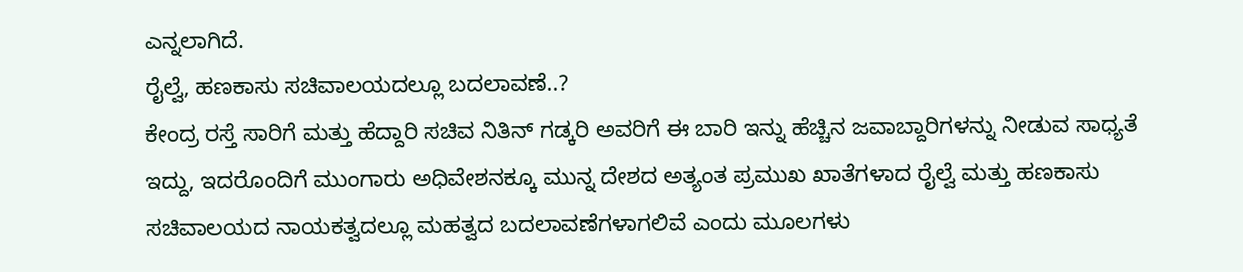ಎನ್ನಲಾಗಿದೆ.
ರೈಲ್ವೆ, ಹಣಕಾಸು ಸಚಿವಾಲಯದಲ್ಲೂ ಬದಲಾವಣೆ..?
ಕೇಂದ್ರ ರಸ್ತೆ ಸಾರಿಗೆ ಮತ್ತು ಹೆದ್ದಾರಿ ಸಚಿವ ನಿತಿನ್ ಗಡ್ಕರಿ ಅವರಿಗೆ ಈ ಬಾರಿ ಇನ್ನು ಹೆಚ್ಚಿನ ಜವಾಬ್ದಾರಿಗಳನ್ನು ನೀಡುವ ಸಾಧ್ಯತೆ ಇದ್ದು, ಇದರೊಂದಿಗೆ ಮುಂಗಾರು ಅಧಿವೇಶನಕ್ಕೂ ಮುನ್ನ ದೇಶದ ಅತ್ಯಂತ ಪ್ರಮುಖ ಖಾತೆಗಳಾದ ರೈಲ್ವೆ ಮತ್ತು ಹಣಕಾಸು ಸಚಿವಾಲಯದ ನಾಯಕತ್ವದಲ್ಲೂ ಮಹತ್ವದ ಬದಲಾವಣೆಗಳಾಗಲಿವೆ ಎಂದು ಮೂಲಗಳು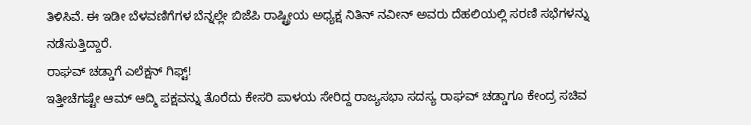ತಿಳಿಸಿವೆ. ಈ ಇಡೀ ಬೆಳವಣಿಗೆಗಳ ಬೆನ್ನಲ್ಲೇ ಬಿಜೆಪಿ ರಾಷ್ಟ್ರೀಯ ಅಧ್ಯಕ್ಷ ನಿತಿನ್ ನವೀನ್ ಅವರು ದೆಹಲಿಯಲ್ಲಿ ಸರಣಿ ಸಭೆಗಳನ್ನು ನಡೆಸುತ್ತಿದ್ದಾರೆ.
ರಾಘವ್ ಚಡ್ಡಾಗೆ ಎಲೆಕ್ಷನ್ ಗಿಫ್ಟ್!
ಇತ್ತೀಚೆಗಷ್ಟೇ ಆಮ್ ಆದ್ಮಿ ಪಕ್ಷವನ್ನು ತೊರೆದು ಕೇಸರಿ ಪಾಳಯ ಸೇರಿದ್ದ ರಾಜ್ಯಸಭಾ ಸದಸ್ಯ ರಾಘವ್ ಚಡ್ಡಾಗೂ ಕೇಂದ್ರ ಸಚಿವ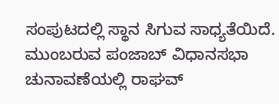ಸಂಪುಟದಲ್ಲಿ ಸ್ಥಾನ ಸಿಗುವ ಸಾಧ್ಯತೆಯಿದೆ. ಮುಂಬರುವ ಪಂಜಾಬ್ ವಿಧಾನಸಭಾ ಚುನಾವಣೆಯಲ್ಲಿ ರಾಘವ್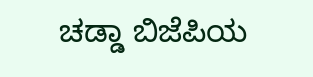ಚಡ್ಡಾ ಬಿಜೆಪಿಯ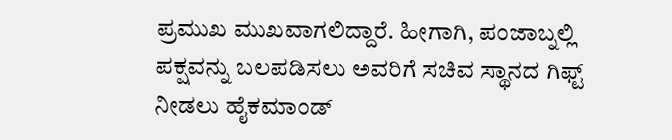ಪ್ರಮುಖ ಮುಖವಾಗಲಿದ್ದಾರೆ. ಹೀಗಾಗಿ, ಪಂಜಾಬ್ನಲ್ಲಿ ಪಕ್ಷವನ್ನು ಬಲಪಡಿಸಲು ಅವರಿಗೆ ಸಚಿವ ಸ್ಥಾನದ ಗಿಫ್ಟ್ ನೀಡಲು ಹೈಕಮಾಂಡ್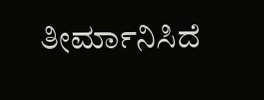ತೀರ್ಮಾನಿಸಿದೆ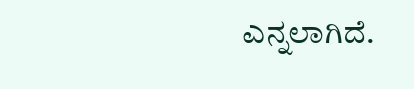ಎನ್ನಲಾಗಿದೆ.